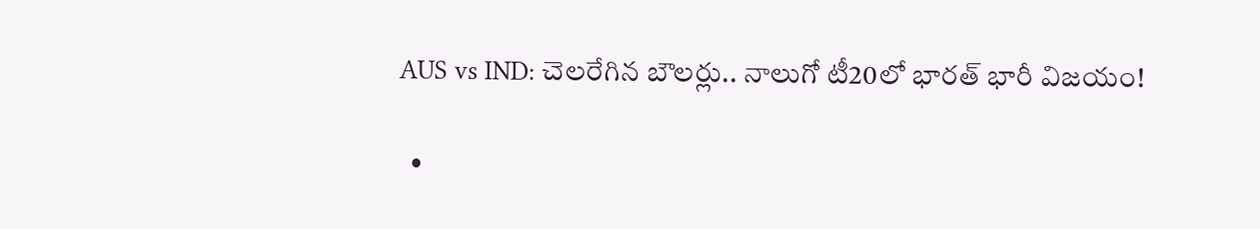AUS vs IND: చెలరేగిన బౌలర్లు.. నాలుగో టీ20లో భారత్ భారీ విజయం!

  •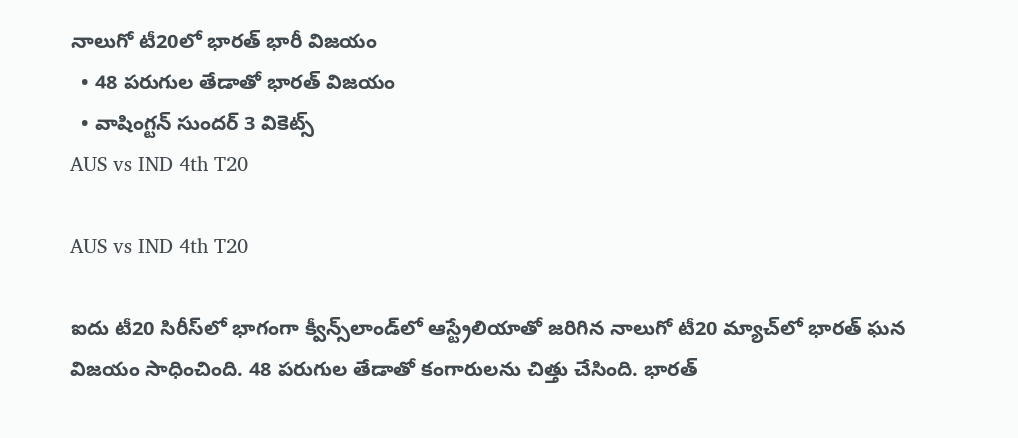నాలుగో టీ20లో భారత్ భారీ విజయం
  • 48 పరుగుల తేడాతో భారత్ విజయం
  • వాషింగ్టన్ సుందర్ 3 వికెట్స్
AUS vs IND 4th T20

AUS vs IND 4th T20

ఐదు టీ20 సిరీస్‌లో భాగంగా క్వీన్స్‌లాండ్‌లో ఆస్ట్రేలియాతో జరిగిన నాలుగో టీ20 మ్యాచ్‌లో భారత్ ఘన విజయం సాధించింది. 48 పరుగుల తేడాతో కంగారులను చిత్తు చేసింది. భారత్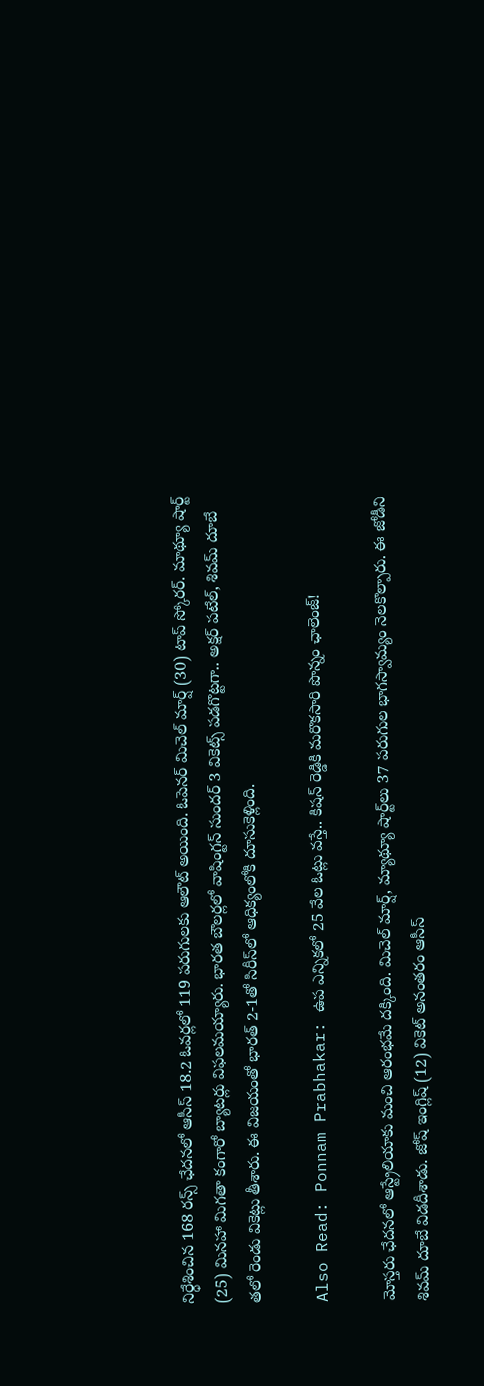నిర్ధేశించిన 168 రన్స్ ఛేదనలో ఆసీస్ 18.2 ఓవర్లలో 119 పరుగులకు ఆలౌట్ అయింది. ఓపెనర్ మిచెల్ మార్ష్ (30) టాప్ స్కోరర్. మాథ్యూ షార్ట్ (25) మినహా మిగతా కంగారో బ్యాటర్లు విఫలమయ్యారు. భారత బౌలర్లలో వాషింగ్టన్ సుందర్ 3 వికెట్స్ పడగొట్టగా.. అక్షర్ పటేల్, శివమ్ దూబే తలో రెండు వికెట్లు తీశారు. ఈ విజయంతో భారత్ 2-1తో సిరీస్‌లో ఆధిక్యంలోకి దూసుకెళ్లింది.

Also Read: Ponnam Prabhakar: ఉప ఎన్నికలో 25 వేల ఓట్లు వస్తే.. కిషన్ రెడ్డికి మరొకసారి పొన్నం ఛాలెంజ్!

మోస్తరు ఛేదనలో ఆస్ట్రేలియాకు మంచి ఆరంభమే దక్కింది. మిచెల్ మార్ష్‌, మ్యాథ్యూ షార్ట్‌లు 37 పరుగుల భాగస్వామ్యం నెలకొల్పారు. ఈ జోడీని శివమ్ దూబే విడదీశాడు. జోష్ ఇంగ్లిష్ (12) వికెట్ అనంతరం ఆసీస్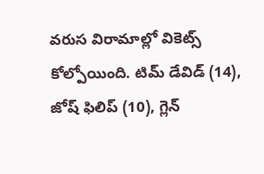వరుస విరామాల్లో వికెట్స్ కోల్పోయింది. టిమ్ డేవిడ్ (14), జోష్ ఫిలిప్ (10), గ్లెన్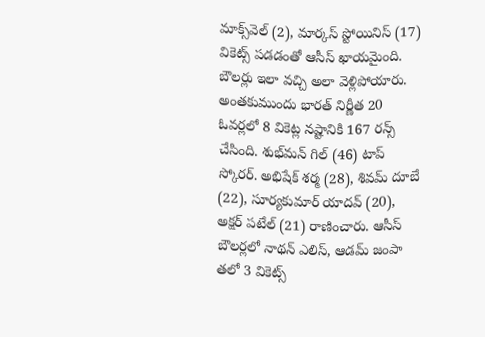మాక్స్‌వెల్ (2), మార్కస్ స్టోయినిస్ (17) వికెట్స్ పడడంతో ఆసీస్ ఖాయమైంది. బౌలర్లు ఇలా వచ్చి అలా వెళ్లిపోయారు. అంతకుముందు భారత్ నిర్ణీత 20 ఓవర్లలో 8 వికెట్ల నష్టానికి 167 రన్స్ చేసింది. శుభ్‌మన్‌ గిల్ (46) టాప్ స్కోరర్. అభిషేక్‌ శర్మ (28), శివమ్‌ దూబే (22), సూర్యకుమార్ యాదవ్ (20), అక్షర్‌ పటేల్ (21) రాణించారు. ఆసీస్‌ బౌలర్లలో నాథన్ ఎలిస్‌, ఆడమ్ జంపా తలో 3 వికెట్స్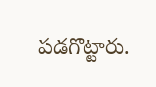పడగొట్టారు.